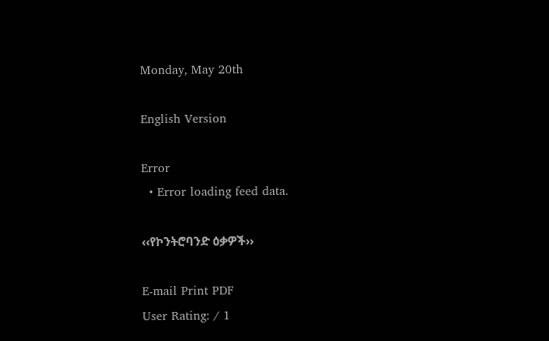Monday, May 20th

English Version

Error
  • Error loading feed data.

‹‹የኮንትሮባንድ ዕቃዎች››

E-mail Print PDF
User Rating: / 1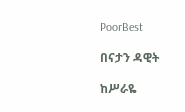PoorBest

በናታን ዳዊት

ከሥራዬ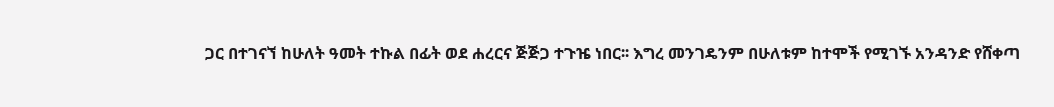ጋር በተገናኘ ከሁለት ዓመት ተኩል በፊት ወደ ሐረርና ጅጅጋ ተጉዤ ነበር፡፡ እግረ መንገዴንም በሁለቱም ከተሞች የሚገኙ አንዳንድ የሸቀጣ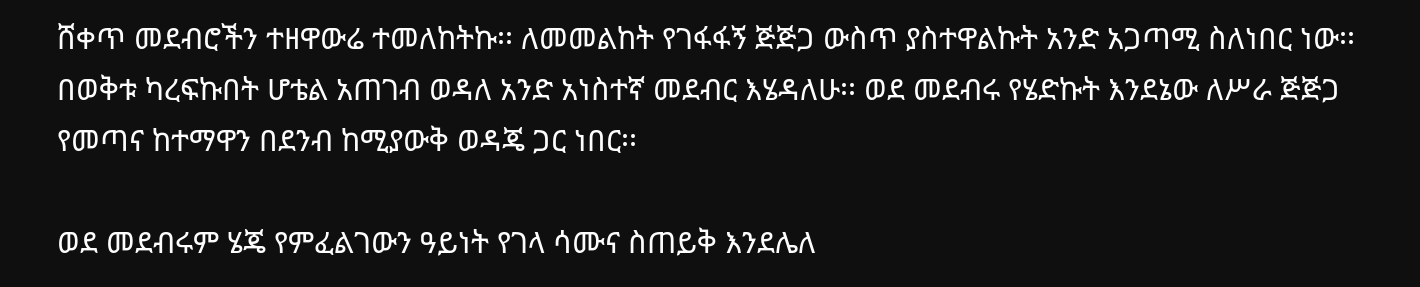ሸቀጥ መደብሮችን ተዘዋውሬ ተመለከትኩ፡፡ ለመመልከት የገፋፋኝ ጅጅጋ ውስጥ ያስተዋልኩት አንድ አጋጣሚ ስለነበር ነው፡፡ በወቅቱ ካረፍኩበት ሆቴል አጠገብ ወዳለ አንድ አነስተኛ መደብር እሄዳለሁ፡፡ ወደ መደብሩ የሄድኩት እንደኔው ለሥራ ጅጅጋ የመጣና ከተማዋን በደንብ ከሚያውቅ ወዳጄ ጋር ነበር፡፡

ወደ መደብሩም ሄጄ የምፈልገውን ዓይነት የገላ ሳሙና ስጠይቅ እንደሌለ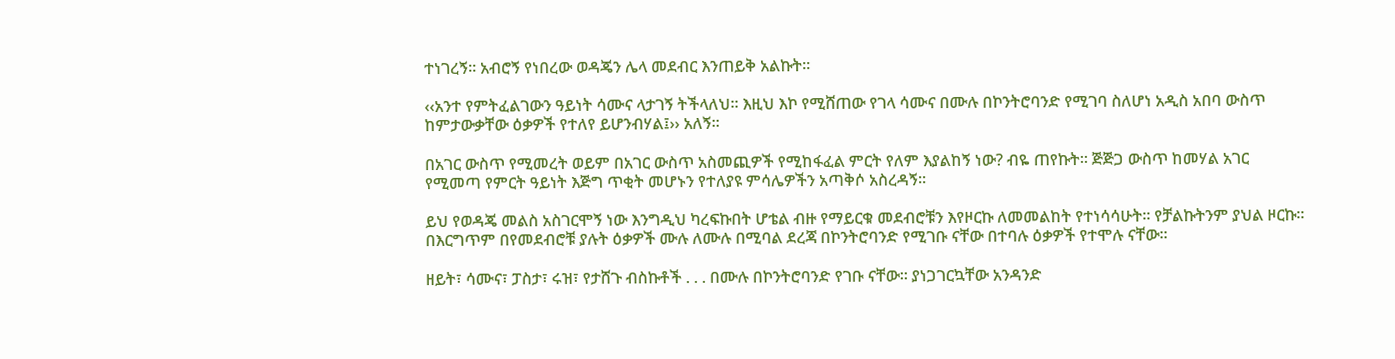ተነገረኝ፡፡ አብሮኝ የነበረው ወዳጄን ሌላ መደብር እንጠይቅ አልኩት፡፡

‹‹አንተ የምትፈልገውን ዓይነት ሳሙና ላታገኝ ትችላለህ፡፡ እዚህ እኮ የሚሸጠው የገላ ሳሙና በሙሉ በኮንትሮባንድ የሚገባ ስለሆነ አዲስ አበባ ውስጥ ከምታውቃቸው ዕቃዎች የተለየ ይሆንብሃል፤›› አለኝ፡፡

በአገር ውስጥ የሚመረት ወይም በአገር ውስጥ አስመጪዎች የሚከፋፈል ምርት የለም እያልከኝ ነው? ብዬ ጠየኩት፡፡ ጅጅጋ ውስጥ ከመሃል አገር የሚመጣ የምርት ዓይነት እጅግ ጥቂት መሆኑን የተለያዩ ምሳሌዎችን አጣቅሶ አስረዳኝ፡፡

ይህ የወዳጄ መልስ አስገርሞኝ ነው እንግዲህ ካረፍኩበት ሆቴል ብዙ የማይርቁ መደብሮቹን እየዞርኩ ለመመልከት የተነሳሳሁት፡፡ የቻልኩትንም ያህል ዞርኩ፡፡ በእርግጥም በየመደብሮቹ ያሉት ዕቃዎች ሙሉ ለሙሉ በሚባል ደረጃ በኮንትሮባንድ የሚገቡ ናቸው በተባሉ ዕቃዎች የተሞሉ ናቸው፡፡

ዘይት፣ ሳሙና፣ ፓስታ፣ ሩዝ፣ የታሸጉ ብስኩቶች . . . በሙሉ በኮንትሮባንድ የገቡ ናቸው፡፡ ያነጋገርኳቸው አንዳንድ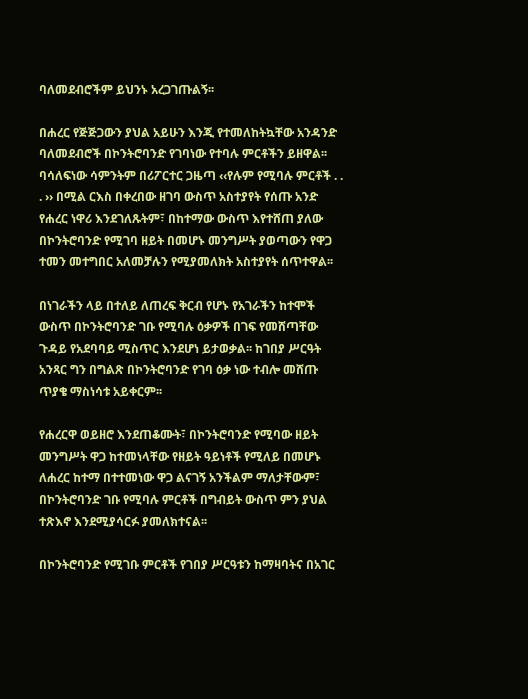ባለመደብሮችም ይህንኑ አረጋገጡልኝ፡፡

በሐረር የጅጅጋውን ያህል አይሁን እንጂ የተመለከትኳቸው አንዳንድ ባለመደብሮች በኮንትሮባንድ የገባነው የተባሉ ምርቶችን ይዘዋል፡፡ ባሳለፍነው ሳምንትም በሪፖርተር ጋዜጣ ‹‹የሉም የሚባሉ ምርቶች . . . ›› በሚል ርእስ በቀረበው ዘገባ ውስጥ አስተያየት የሰጡ አንድ የሐረር ነዋሪ እንደገለጹትም፣ በከተማው ውስጥ እየተሸጠ ያለው በኮንትሮባንድ የሚገባ ዘይት በመሆኑ መንግሥት ያወጣውን የዋጋ ተመን መተግበር አለመቻሉን የሚያመለክት አስተያየት ሰጥተዋል፡፡

በነገራችን ላይ በተለይ ለጠረፍ ቅርብ የሆኑ የአገራችን ከተሞች ውስጥ በኮንትሮባንድ ገቡ የሚባሉ ዕቃዎች በገፍ የመሸጣቸው ጉዳይ የአደባባይ ሚስጥር እንደሆነ ይታወቃል፡፡ ከገበያ ሥርዓት አንጻር ግን በግልጽ በኮንትሮባንድ የገባ ዕቃ ነው ተብሎ መሸጡ ጥያቄ ማስነሳቱ አይቀርም፡፡

የሐረርዋ ወይዘሮ እንደጠቆሙት፣ በኮንትሮባንድ የሚባው ዘይት መንግሥት ዋጋ ከተመነላቸው የዘይት ዓይነቶች የሚለይ በመሆኑ ለሐረር ከተማ በተተመነው ዋጋ ልናገኝ አንችልም ማለታቸውም፣ በኮንትሮባንድ ገቡ የሚባሉ ምርቶች በግብይት ውስጥ ምን ያህል ተጽእኖ እንደሚያሳርፉ ያመለክተናል፡፡

በኮንትሮባንድ የሚገቡ ምርቶች የገበያ ሥርዓቱን ከማዛባትና በአገር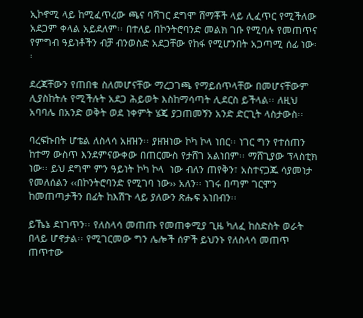ኢኮኖሚ ላይ ከሚፈጥረው ጫና ባሻገር ደግሞ ሸማቾች ላይ ሊፈጥር የሚችለው አደጋም ቀላል አይደለም፡፡ በተለይ በኮንትሮባንድ መልክ ገቡ የሚባሉ የመጠጥና የምግብ ዓይነቶችን ብቻ ብንወስድ አደጋቸው የከፋ የሚሆንበት አጋጣሚ ሰፊ ነው፡፡

ደረጃቸውን የጠበቁ ስለመሆናቸው ማረጋገጫ የማይሰጥላቸው በመሆናቸውም ሊያስከትሉ የሚችሉት አደጋ ሕይወት እስከማሳጣት ሊደርስ ይችላል፡፡ ለዚህ አባባሌ በአንድ ወቅት ወደ ነቀምት ሄጄ ያጋጠመኝን አንድ ድርጊት ላስታውስ፡፡

ባረፍኩበት ሆቴል ለስላሳ አዘዝን፡፡ ያዘዝነው ኮካ ኮላ ነበር፡፡ ነገር ግን የተሰጠን ከተማ ውስጥ እንደምናውቀው በጠርሙስ የታሸገ አልነበም፡፡ ማሸጊያው ፕላስቲክ ነው፡፡ ይህ ደግሞ ምን ዓይነት ኮካ ኮላ  ነው ብለን ጠየቅን፣ አስተናጋጁ ሳያመነታ የመለሰልን ‹‹በኮንትሮባንድ የሚገባ ነው›› አለን፡፡ ነገሩ በጣም ገርሞን ከመጠጣታችን በፊት ከእሽጉ ላይ ያለውን ጽሑፍ አነበብን፡፡

ይኼኔ ደነገጥን፡፡ የለስላሳ መጠጡ የመጠቀሚያ ጊዜ ካለፈ ከስድስት ወራት በላይ ሆኖታል፡፡ የሚገርመው ግን ሌሎች ሰዎች ይህንኑ የለስላሳ መጠጥ ጠጥተው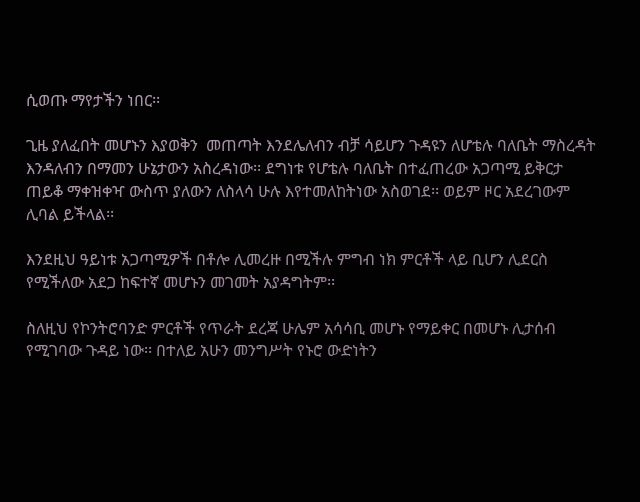ሲወጡ ማየታችን ነበር፡፡

ጊዜ ያለፈበት መሆኑን እያወቅን  መጠጣት እንደሌለብን ብቻ ሳይሆን ጉዳዩን ለሆቴሉ ባለቤት ማስረዳት እንዳለብን በማመን ሁኔታውን አስረዳነው፡፡ ደግነቱ የሆቴሉ ባለቤት በተፈጠረው አጋጣሚ ይቅርታ ጠይቆ ማቀዝቀዣ ውስጥ ያለውን ለስላሳ ሁሉ እየተመለከትነው አስወገደ፡፡ ወይም ዞር አደረገውም ሊባል ይችላል፡፡

እንደዚህ ዓይነቱ አጋጣሚዎች በቶሎ ሊመረዙ በሚችሉ ምግብ ነክ ምርቶች ላይ ቢሆን ሊደርስ የሚችለው አደጋ ከፍተኛ መሆኑን መገመት አያዳግትም፡፡

ስለዚህ የኮንትሮባንድ ምርቶች የጥራት ደረጃ ሁሌም አሳሳቢ መሆኑ የማይቀር በመሆኑ ሊታሰብ የሚገባው ጉዳይ ነው፡፡ በተለይ አሁን መንግሥት የኑሮ ውድነትን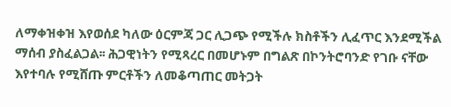ለማቀዝቀዝ እየወሰደ ካለው ዕርምጃ ጋር ሊጋጭ የሚችሉ ክስቶችን ሊፈጥር እንደሚችል ማሰብ ያስፈልጋል፡፡ ሕጋዊነትን የሚጻረር በመሆኑም በግልጽ በኮንትሮባንድ የገቡ ናቸው እየተባሉ የሚሸጡ ምርቶችን ለመቆጣጠር መትጋት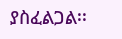ያስፈልጋል፡፡